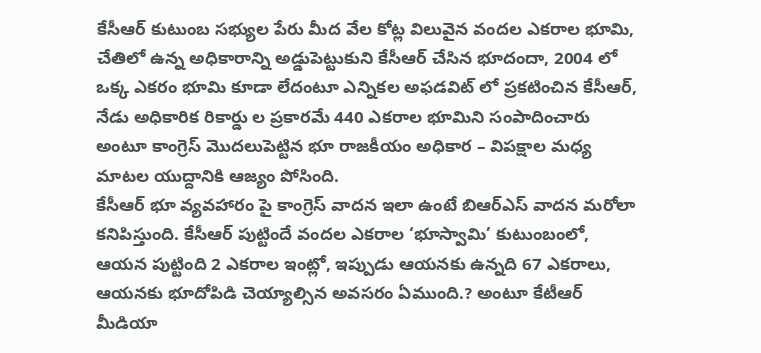కేసీఆర్ కుటుంబ సభ్యుల పేరు మీద వేల కోట్ల విలువైన వందల ఎకరాల భూమి, చేతిలో ఉన్న అధికారాన్ని అడ్డుపెట్టుకుని కేసీఆర్ చేసిన భూదందా, 2004 లో ఒక్క ఎకరం భూమి కూడా లేదంటూ ఎన్నికల అఫడవిట్ లో ప్రకటించిన కేసీఆర్, నేడు అధికారిక రికార్డు ల ప్రకారమే 440 ఎకరాల భూమిని సంపాదించారు అంటూ కాంగ్రెస్ మొదలుపెట్టిన భూ రాజకీయం అధికార – విపక్షాల మధ్య మాటల యుద్దానికి ఆజ్యం పోసింది.
కేసీఆర్ భూ వ్యవహారం పై కాంగ్రెస్ వాదన ఇలా ఉంటే బిఆర్ఎస్ వాదన మరోలా కనిపిస్తుంది. కేసీఆర్ పుట్టిందే వందల ఎకరాల ‘భూస్వామి’ కుటుంబంలో, ఆయన పుట్టింది 2 ఎకరాల ఇంట్లో, ఇప్పుడు ఆయనకు ఉన్నది 67 ఎకరాలు, ఆయనకు భూదోపిడి చెయ్యాల్సిన అవసరం ఏముంది.? అంటూ కేటీఆర్ మీడియా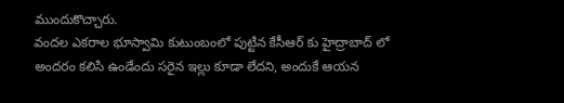ముందుకొచ్చారు.
వందల ఎకరాల భూస్వామి కుటుంబంలో పుట్టిన కేసీఆర్ కు హైద్రాబాద్ లో అందరం కలిసి ఉండేందు సరైన ఇల్లు కూడా లేదని, అందుకే ఆయన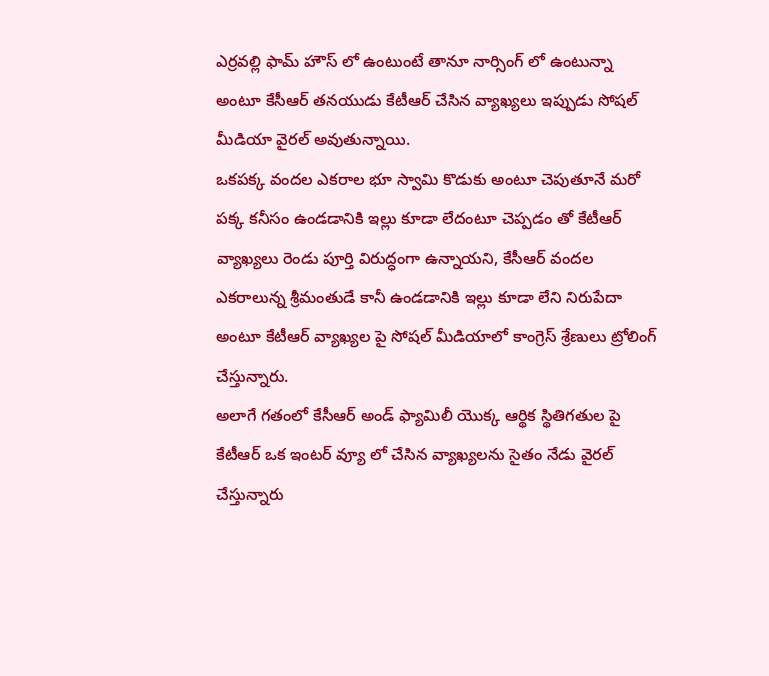ఎర్రవల్లి ఫామ్ హౌస్ లో ఉంటుంటే తానూ నార్సింగ్ లో ఉంటున్నా అంటూ కేసీఆర్ తనయుడు కేటీఆర్ చేసిన వ్యాఖ్యలు ఇప్పుడు సోషల్ మీడియా వైరల్ అవుతున్నాయి.
ఒకపక్క వందల ఎకరాల భూ స్వామి కొడుకు అంటూ చెపుతూనే మరో పక్క కనీసం ఉండడానికి ఇల్లు కూడా లేదంటూ చెప్పడం తో కేటీఆర్ వ్యాఖ్యలు రెండు పూర్తి విరుద్ధంగా ఉన్నాయని, కేసీఆర్ వందల ఎకరాలున్న శ్రీమంతుడే కానీ ఉండడానికి ఇల్లు కూడా లేని నిరుపేదా అంటూ కేటీఆర్ వ్యాఖ్యల పై సోషల్ మీడియాలో కాంగ్రెస్ శ్రేణులు ట్రోలింగ్ చేస్తున్నారు.
అలాగే గతంలో కేసీఆర్ అండ్ ఫ్యామిలీ యొక్క ఆర్థిక స్థితిగతుల పై కేటీఆర్ ఒక ఇంటర్ వ్యూ లో చేసిన వ్యాఖ్యలను సైతం నేడు వైరల్ చేస్తున్నారు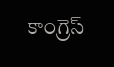కాంగ్రెస్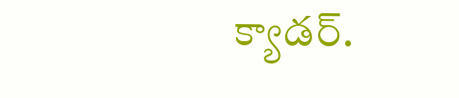క్యాడర్.